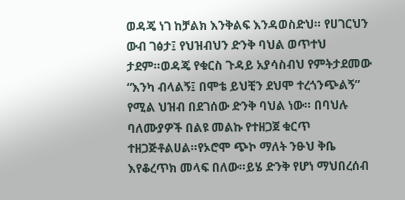ወዳጄ ነገ ከቻልክ እንቅልፍ እንዳወስድህ። የሀገርህን ውብ ገፅታ፤ የህዝብህን ድንቅ ባህል ወጥተህ ታደም።ወዳጄ የቁርስ ጉዳይ አያሳስብህ የምትታደመው “እንካ ብላልኝ፤ በሞቴ ይህቺን ደህሞ ተረጎንጭልኝ” የሚል ህዝብ በደገሰው ድንቅ ባህል ነው። በባህሉ ባለሙያዎች በልዩ መልኩ የተዘጋጀ ቁርጥ ተዘጋጅቶልሀል።የኦሮሞ ጭኮ ማለት ንፁህ ቅቤ እየቆረጥክ መላፍ በለው።ይሄ ድንቅ የሆነ ማህበረሰብ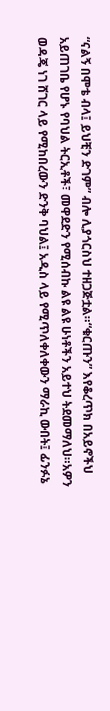“ናልኝ በሞቴ ብላ፤ ይህቺን ድገም” ብሎ ሊያጎርስህ ተዘጋጅቷል።“ቁርጡን” እየቆረጥክ በአይኖችህ አይጠገቤ የሆኑ የባህል ትርኢቶች፣ መዋደድን የሚሰብኩ ልዩ ልዩ ሁነቶችን አይተህ ትደመማለህ።አዎን ወዳጄ ነገ ሸገር ላይ የሚከበረውን ድንቅ ባህል፤ አዲስ ላይ የሚጥለቀለቀውን ማራኪ ውበት፤ ፊንፉኔ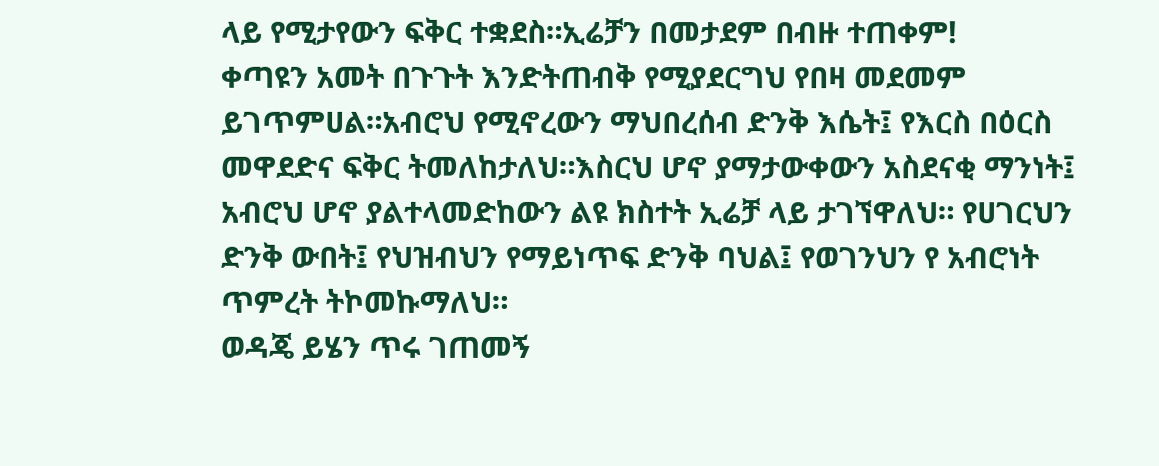ላይ የሚታየውን ፍቅር ተቋደስ።ኢሬቻን በመታደም በብዙ ተጠቀም!
ቀጣዩን አመት በጉጉት እንድትጠብቅ የሚያደርግህ የበዛ መደመም ይገጥምሀል።አብሮህ የሚኖረውን ማህበረሰብ ድንቅ እሴት፤ የእርስ በዕርስ መዋደድና ፍቅር ትመለከታለህ።እስርህ ሆኖ ያማታውቀውን አስደናቂ ማንነት፤ አብሮህ ሆኖ ያልተላመድከውን ልዩ ክስተት ኢሬቻ ላይ ታገኘዋለህ። የሀገርህን ድንቅ ውበት፤ የህዝብህን የማይነጥፍ ድንቅ ባህል፤ የወገንህን የ አብሮነት ጥምረት ትኮመኩማለህ።
ወዳጄ ይሄን ጥሩ ገጠመኝ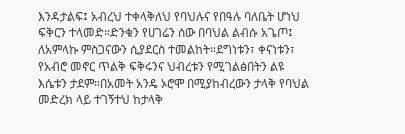እንዳታልፍ፤ አብረህ ተቀላቅለህ የባህሉና የበዓሉ ባለቤት ሆነህ ፍቅርን ተላመድ።ድንቁን የሀገሬን ሰው በባህል ልብሱ አጌጦ፤ ለአምላኩ ምስጋናውን ሲያደርስ ተመልከት።ደግነቱን፣ ቀናነቱን፣ የአብሮ መኖር ጥልቅ ፍቅሩንና ህብረቱን የሚገልፅበትን ልዩ እሴቱን ታደም።በአመት አንዴ ኦሮሞ በሚያከብረውን ታላቅ የባህል መድረክ ላይ ተገኝተህ ከታላቅ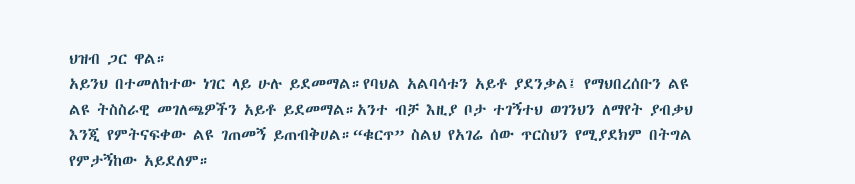ህዝብ ጋር ዋል።
አይንህ በተመለከተው ነገር ላይ ሁሉ ይደመማል።የባህል አልባሳቱን አይቶ ያደንቃል፤ የማህበረሰቡን ልዩ ልዩ ትስስራዊ መገለጫዎችን አይቶ ይደመማል።አንተ ብቻ እዚያ ቦታ ተገኝተህ ወገንህን ለማየት ያብቃህ እንጂ የምትናፍቀው ልዩ ገጠመኝ ይጠብቅሀል።“ቁርጥ” ስልህ የአገሬ ሰው ጥርስህን የሚያደክም በትግል የምታኝከው አይደለም።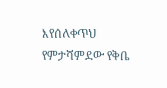እየሰለቀጥህ የምታሻምደው የቅቤ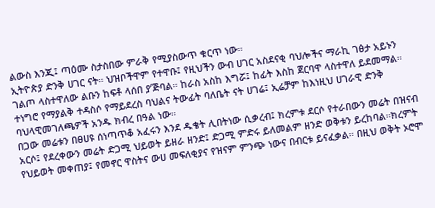ልውስ እንጂ፤ ጣዕሙ ስታስበው ምራቅ የሚያስውጥ ቁርጥ ነው።
ኢትዮጵያ ድንቅ ሀገር ናት። ህዝቦችዋም የተዋቡ፤ የዚህችን ውብ ሀገር አስደናቂ ባህሎችና ማራኪ ገፅታ አይኑን ገልጦ ላስተዋለው ልቡን ከፍቶ ላሰበ ያ’ጅባል። ከራስ አስከ እግሯ፤ ከፊት እስከ ጀርባዋ ላስተዋለ ይደመማል። ተነግሮ የማያልቅ ተዳስሶ የማይደረስ ባህልና ትውፊት ባለቤት ናት ሀገሬ፤ ኢሬቻም ከእነዚህ ሀገራዊ ድንቅ ባህላዊመገለጫዎች አንዱ ክብረ በዓል ነው።
በጋው መሬቱን በፀሀዩ ሰነጣጥቆ አፈሩን እንደ ዱቄት ሊበትነው ሲቃረብ፤ ክረምቱ ደርሶ የተራበውን መሬት በዝናብ አርሶ፤ የደረቀውን መሬት ድጋሚ ህይወት ይዘራ ዘንድ፤ ድጋሚ ምድሩ ይለመልም ዘንድ ወቅቱን ይረከባል።ክረምት የህይወት መቀጠያ፤ የመኖር ዋስትና ውሀ መፍለቂያና የዝናም ምንጭ ነውና በብርቱ ይናፈቃል። በዚህ ወቅት ኦሮሞ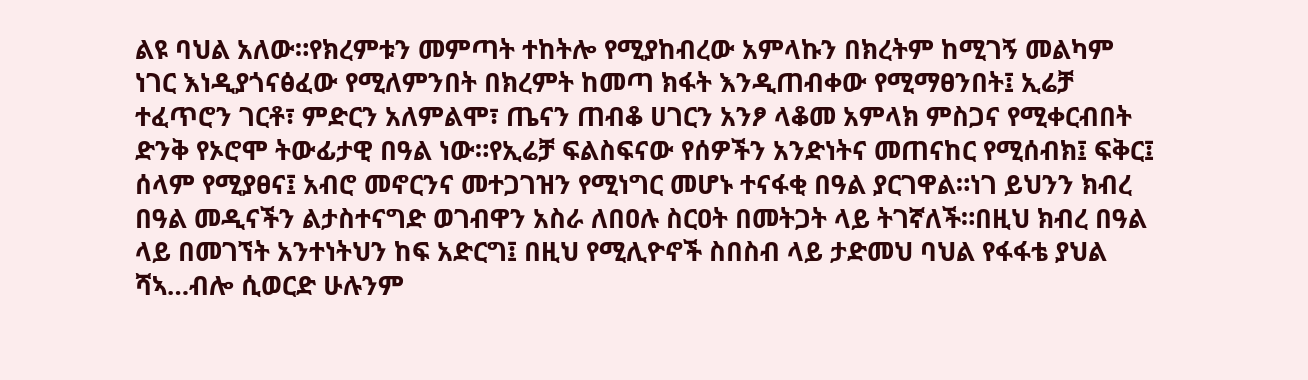ልዩ ባህል አለው።የክረምቱን መምጣት ተከትሎ የሚያከብረው አምላኩን በክረትም ከሚገኝ መልካም ነገር እነዲያጎናፅፈው የሚለምንበት በክረምት ከመጣ ክፋት እንዲጠብቀው የሚማፀንበት፤ ኢሬቻ ተፈጥሮን ገርቶ፣ ምድርን አለምልሞ፣ ጤናን ጠብቆ ሀገርን አንፆ ላቆመ አምላክ ምስጋና የሚቀርብበት ድንቅ የኦሮሞ ትውፊታዊ በዓል ነው።የኢሬቻ ፍልስፍናው የሰዎችን አንድነትና መጠናከር የሚሰብክ፤ ፍቅር፤ ሰላም የሚያፀና፤ አብሮ መኖርንና መተጋገዝን የሚነግር መሆኑ ተናፋቂ በዓል ያርገዋል።ነገ ይህንን ክብረ በዓል መዲናችን ልታስተናግድ ወገብዋን አስራ ለበዐሉ ስርዐት በመትጋት ላይ ትገኛለች።በዚህ ክብረ በዓል ላይ በመገኘት አንተነትህን ከፍ አድርግ፤ በዚህ የሚሊዮኖች ስበስብ ላይ ታድመህ ባህል የፋፋቴ ያህል ሻኣ…ብሎ ሲወርድ ሁሉንም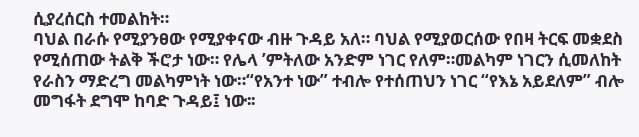ሲያረሰርስ ተመልከት።
ባህል በራሱ የሚያንፀው የሚያቀናው ብዙ ጉዳይ አለ። ባህል የሚያወርሰው የበዛ ትርፍ መቋደስ የሚሰጠው ትልቅ ችሮታ ነው። የሌላ ’ምትለው አንድም ነገር የለም።መልካም ነገርን ሲመለከት የራስን ማድረግ መልካምነት ነው።“የአንተ ነው” ተብሎ የተሰጠህን ነገር “የእኔ አይደለም” ብሎ መግፋት ደግሞ ከባድ ጉዳይ፤ ነው፡፡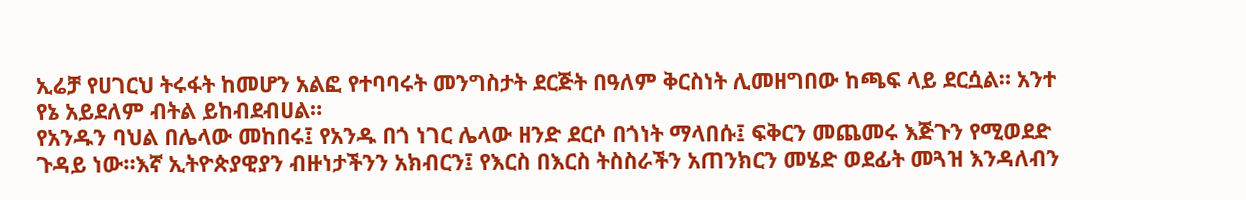ኢሬቻ የሀገርህ ትሩፋት ከመሆን አልፎ የተባባሩት መንግስታት ደርጅት በዓለም ቅርስነት ሊመዘግበው ከጫፍ ላይ ደርሷል። አንተ የኔ አይደለም ብትል ይከብደብሀል።
የአንዱን ባህል በሌላው መከበሩ፤ የአንዱ በጎ ነገር ሌላው ዘንድ ደርሶ በጎነት ማላበሱ፤ ፍቅርን መጨመሩ እጅጉን የሚወደድ ጉዳይ ነው።እኛ ኢትዮጵያዊያን ብዙነታችንን አክብርን፤ የእርስ በእርስ ትስስራችን አጠንክርን መሄድ ወደፊት መጓዝ እንዳለብን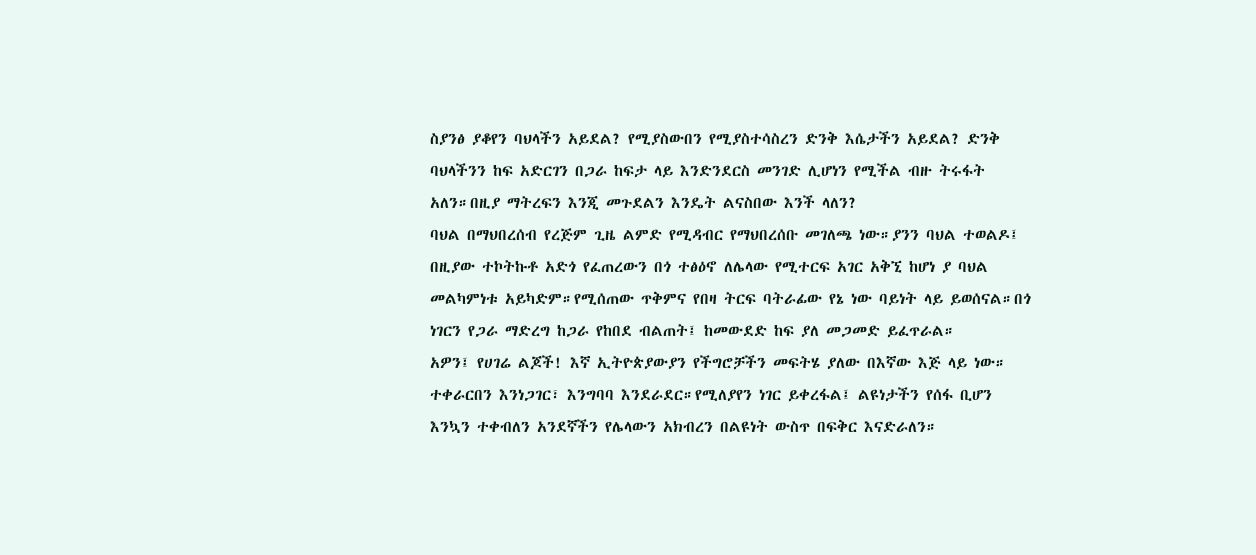ስያንፅ ያቆየን ባህላችን አይደል? የሚያስውበን የሚያስተሳስረን ድንቅ እሴታችን አይደል? ድንቅ ባህላችንን ከፍ አድርገን በጋራ ከፍታ ላይ እንድንደርስ መንገድ ሊሆነን የሚችል ብዙ ትሩፋት አለን።በዚያ ማትረፍን እንጂ መጉደልን እንዴት ልናስበው እንች ላለን?
ባህል በማህበረሰብ የረጅም ጊዜ ልምድ የሚዳብር የማህበረሰቡ መገለጫ ነው።ያንን ባህል ተወልዶ፤ በዚያው ተኮትኩቶ አድጎ የፈጠረውን በጎ ተፅዕኖ ለሌላው የሚተርፍ አገር አቅኚ ከሆነ ያ ባህል መልካምነቱ አይካድም።የሚሰጠው ጥቅምና የበዛ ትርፍ ባትራፊው የኔ ነው ባይነት ላይ ይወሰናል።በጎ ነገርን የጋራ ማድረግ ከጋራ የከበደ ብልጠት፤ ከመውደድ ከፍ ያለ መጋመድ ይፈጥራል።
አዎን፤ የሀገሬ ልጆች! እኛ ኢትዮጵያውያን የችግሮቻችን መፍትሄ ያለው በእኛው እጅ ላይ ነው። ተቀራርበን እንነጋገር፣ እንግባባ እንደራደር።የሚለያየን ነገር ይቀረፋል፤ ልዩነታችን የሰፋ ቢሆን እንኳን ተቀብለን አንደኛችን የሌላውን አክብረን በልዩነት ውስጥ በፍቅር እናድራለን።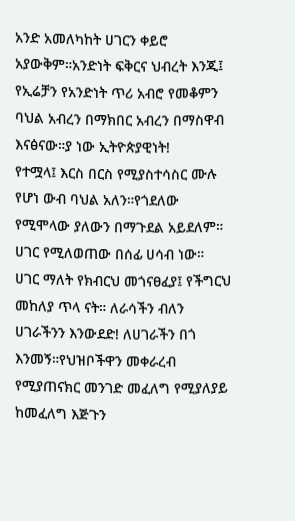አንድ አመለካከት ሀገርን ቀይሮ አያውቅም።አንድነት ፍቅርና ህብረት እንጂ፤ የኢሬቻን የአንድነት ጥሪ አብሮ የመቆምን ባህል አብረን በማክበር አብረን በማስዋብ እናፅናው።ያ ነው ኢትዮጵያዊነት!
የተሟላ፤ እርስ በርስ የሚያስተሳስር ሙሉ የሆነ ውብ ባህል አለን።የጎደለው የሚሞላው ያለውን በማጉደል አይደለም። ሀገር የሚለወጠው በሰፊ ሀሳብ ነው። ሀገር ማለት የክብርህ መጎናፀፈያ፤ የችግርህ መከለያ ጥላ ናት። ለራሳችን ብለን ሀገራችንን እንውደድ! ለሀገራችን በጎ እንመኝ።የህዝቦችዋን መቀራረብ የሚያጠናክር መንገድ መፈለግ የሚያለያይ ከመፈለግ እጅጉን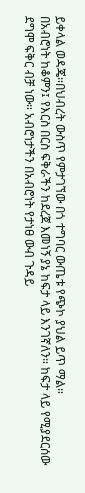ይቀላል ወዳጄ።በህብረት ውስጥ የምታገኘው በጎ ተግባር ውጤቱ የጭኮ ያህል ይጥ ማል።
በአብሮነት ከቆምን፤ የእርስ በርስ ፍቅራችን ከደረጀ እመነኝ ያኔ ከፍታ ላይ እንገኛለን። ከፍታ ላይ የሚያደርሰው ደግሞ ፍቅር ብቻ ነው። አብሮነታችን በአብሮነት የታነፀ ውብ ጉዳይ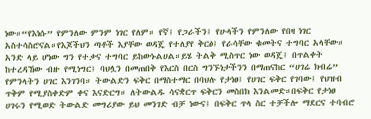ነው።“የእነሱ” የምንለው ምንም ነገር የለም። የኛ፤ የጋራችን፤ የሁላችን የምንለው የበዛ ነገር አስተሳስሮናል።የእጆችህን ጣቶች እያቸው ወዳጄ የተለያየ ቅርፅ፤ የራሳቸው ቁመትና ተግባር አላቸው። አንድ ላይ ሆነው ግን የተቃና ተግባር ይከውኑልሀል።ይሄ ትልቅ ሚስጥር ነው ወዳጄ፤ በጥልቀት ከተረዳኸው ብዙ የሚነግር፤ ባህሏን በመጠበቅ የእርስ በርስ ግንኙነታችንን በማጠናከር “ሀገሬ ክብሬ” የምንላትን ሀገር እንገንባ። ትውልድን ፍቅር በማስተማር በባህሉ የታነፀ፤ የሀገር ፍቅር የገባው፤ የህዝብ ጥቅም የሚያስቀድም ቀና እናድርግ። ለትውልዱ ሳናቋርጥ ፍቅርን መስበክ እንልመድ።በፍቅር የታነፀ ሀገሩን የሚወድ ትውልድ መግሪያው ይህ መንገድ ብቻ ነውና፤ በፍቅር ጥላ ስር ተቻችሎ ማደርና ተባብሮ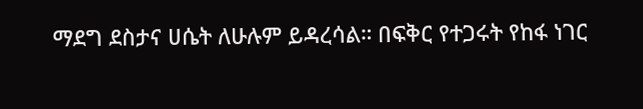ማደግ ደስታና ሀሴት ለሁሉም ይዳረሳል። በፍቅር የተጋሩት የከፋ ነገር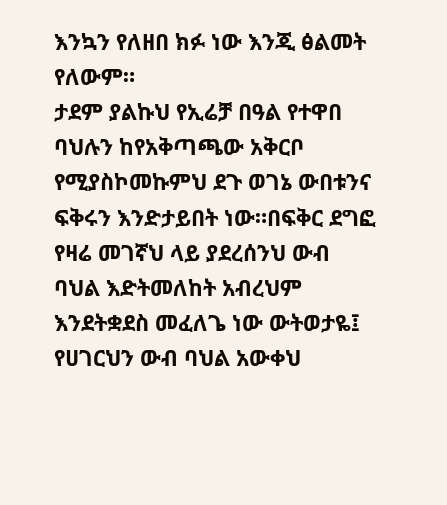እንኳን የለዘበ ክፉ ነው እንጂ ፅልመት የለውም።
ታደም ያልኩህ የኢሬቻ በዓል የተዋበ ባህሉን ከየአቅጣጫው አቅርቦ የሚያስኮመኩምህ ደጉ ወገኔ ውበቱንና ፍቅሩን እንድታይበት ነው።በፍቅር ደግፎ የዛሬ መገኛህ ላይ ያደረሰንህ ውብ ባህል እድትመለከት አብረህም እንደትቋደስ መፈለጌ ነው ውትወታዬ፤ የሀገርህን ውብ ባህል አውቀህ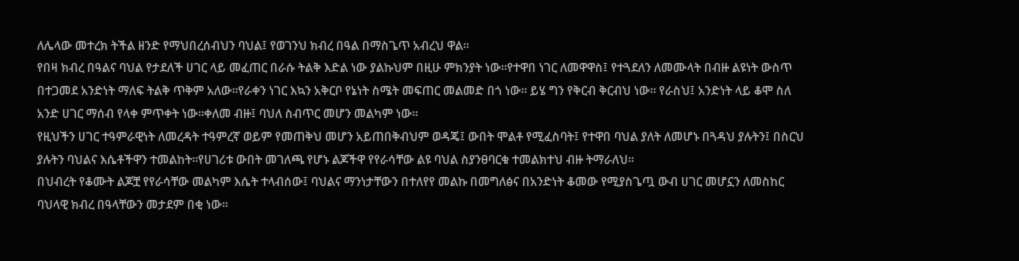ለሌላው መተረክ ትችል ዘንድ የማህበረሰብህን ባህል፤ የወገንህ ክብረ በዓል በማስጌጥ አብረህ ዋል።
የበዛ ክብረ በዓልና ባህል የታደለች ሀገር ላይ መፈጠር በራሱ ትልቅ እድል ነው ያልኩህም በዚሁ ምክንያት ነው።የተዋበ ነገር ለመዋዋስ፤ የተጓደለን ለመሙላት በብዙ ልዩነት ውስጥ በተጋመደ አንድነት ማለፍ ትልቅ ጥቅም አለው።የራቀን ነገር እኳን አቅርቦ የኔነት ስሜት መፍጠር መልመድ በጎ ነው። ይሄ ግን የቅርብ ቅርብህ ነው። የራስህ፤ አንድነት ላይ ቆሞ ስለ አንድ ሀገር ማሰብ የላቀ ምጥቀት ነው።ቀለመ ብዙ፤ ባህለ ስብጥር መሆን መልካም ነው።
የዚህችን ሀገር ተዓምራዊነት ለመረዳት ተዓምረኛ ወይም የመጠቅህ መሆን አይጠበቅብህም ወዳጄ፤ ውበት ሞልቶ የሚፈስባት፤ የተዋበ ባህል ያለት ለመሆኑ በጓዳህ ያሉትን፤ በስርህ ያሉትን ባህልና እሴቶችዋን ተመልከት።የሀገሪቱ ውበት መገለጫ የሆኑ ልጆችዋ የየራሳቸው ልዩ ባህል ስያንፀባርቁ ተመልክተህ ብዙ ትማራለህ።
በህብረት የቆሙት ልጆቿ የየራሳቸው መልካም እሴት ተላብሰው፤ ባህልና ማንነታቸውን በተለየየ መልኩ በመግለፅና በአንድነት ቆመው የሚያስጌጧ ውብ ሀገር መሆኗን ለመስከር ባህላዊ ክብረ በዓላቸውን መታደም በቂ ነው።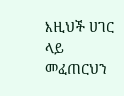እዚህች ሀገር ላይ መፈጠርህን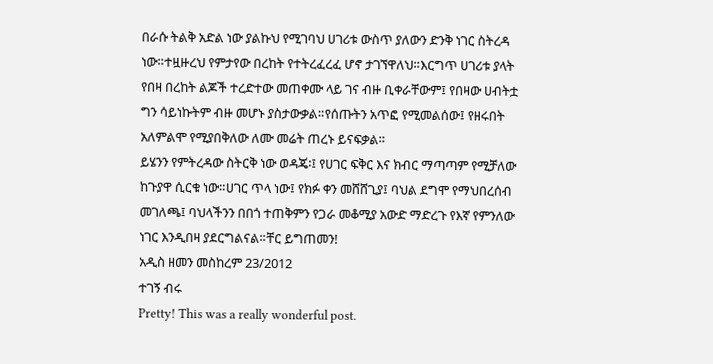በራሱ ትልቅ አድል ነው ያልኩህ የሚገባህ ሀገሪቱ ውስጥ ያለውን ድንቅ ነገር ስትረዳ ነው።ተዟዙረህ የምታየው በረከት የተትረፈረፈ ሆኖ ታገኘዋለህ።እርግጥ ሀገሪቱ ያላት የበዛ በረከት ልጆች ተረድተው መጠቀሙ ላይ ገና ብዙ ቢቀራቸውም፤ የበዛው ሀብትቷ ግን ሳይነኩትም ብዙ መሆኑ ያስታውቃል።የሰጡትን አጥፎ የሚመልሰው፤ የዘሩበት አለምልሞ የሚያበቅለው ለሙ መሬት ጠረኑ ይናፍቃል።
ይሄንን የምትረዳው ስትርቅ ነው ወዳጄ፡፤ የሀገር ፍቅር እና ክብር ማጣጣም የሚቻለው ከጉያዋ ሲርቁ ነው።ሀገር ጥላ ነው፤ የክፉ ቀን መሸሸጊያ፤ ባህል ደግሞ የማህበረሰብ መገለጫ፤ ባህላችንን በበጎ ተጠቅምን የጋራ መቆሚያ አውድ ማድረጉ የእኛ የምንለው ነገር እንዲበዛ ያደርግልናል።ቸር ይግጠመን!
አዲስ ዘመን መስከረም 23/2012
ተገኝ ብሩ
Pretty! This was a really wonderful post.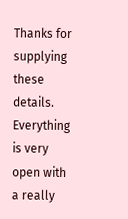Thanks for supplying these details.
Everything is very open with a really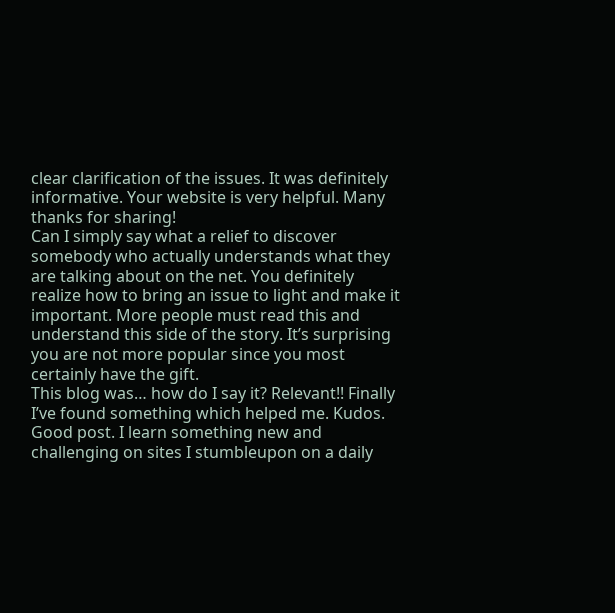clear clarification of the issues. It was definitely informative. Your website is very helpful. Many thanks for sharing!
Can I simply say what a relief to discover somebody who actually understands what they are talking about on the net. You definitely realize how to bring an issue to light and make it important. More people must read this and understand this side of the story. It’s surprising you are not more popular since you most certainly have the gift.
This blog was… how do I say it? Relevant!! Finally I’ve found something which helped me. Kudos.
Good post. I learn something new and challenging on sites I stumbleupon on a daily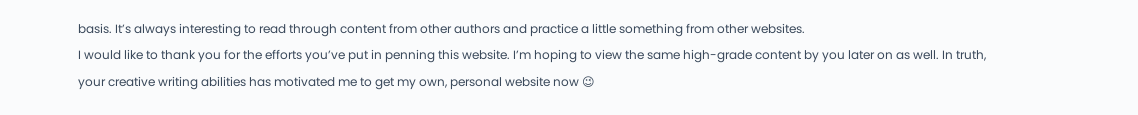basis. It’s always interesting to read through content from other authors and practice a little something from other websites.
I would like to thank you for the efforts you’ve put in penning this website. I’m hoping to view the same high-grade content by you later on as well. In truth, your creative writing abilities has motivated me to get my own, personal website now 😉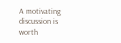A motivating discussion is worth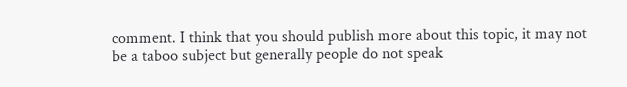comment. I think that you should publish more about this topic, it may not be a taboo subject but generally people do not speak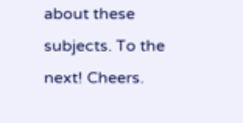about these subjects. To the next! Cheers.